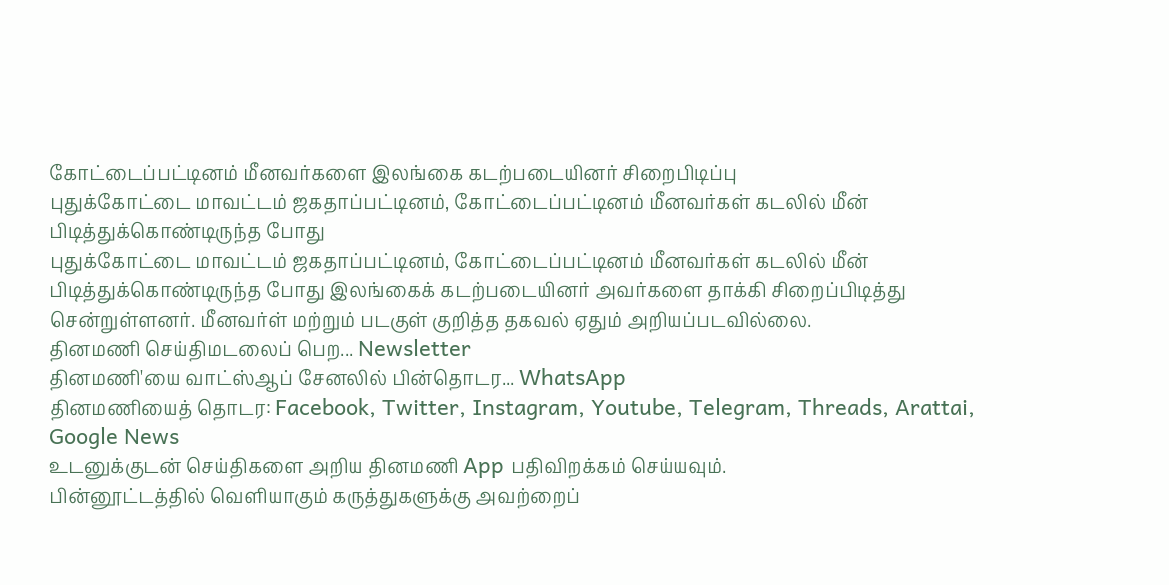கோட்டைப்பட்டினம் மீனவர்களை இலங்கை கடற்படையினர் சிறைபிடிப்பு
புதுக்கோட்டை மாவட்டம் ஜகதாப்பட்டினம், கோட்டைப்பட்டினம் மீனவர்கள் கடலில் மீன் பிடித்துக்கொண்டிருந்த போது
புதுக்கோட்டை மாவட்டம் ஜகதாப்பட்டினம், கோட்டைப்பட்டினம் மீனவர்கள் கடலில் மீன் பிடித்துக்கொண்டிருந்த போது இலங்கைக் கடற்படையினர் அவர்களை தாக்கி சிறைப்பிடித்து சென்றுள்ளனர். மீனவர்ள் மற்றும் படகுள் குறித்த தகவல் ஏதும் அறியப்படவில்லை.
தினமணி செய்திமடலைப் பெற... Newsletter
தினமணி'யை வாட்ஸ்ஆப் சேனலில் பின்தொடர... WhatsApp
தினமணியைத் தொடர: Facebook, Twitter, Instagram, Youtube, Telegram, Threads, Arattai, Google News
உடனுக்குடன் செய்திகளை அறிய தினமணி App பதிவிறக்கம் செய்யவும்.
பின்னூட்டத்தில் வெளியாகும் கருத்துகளுக்கு அவற்றைப்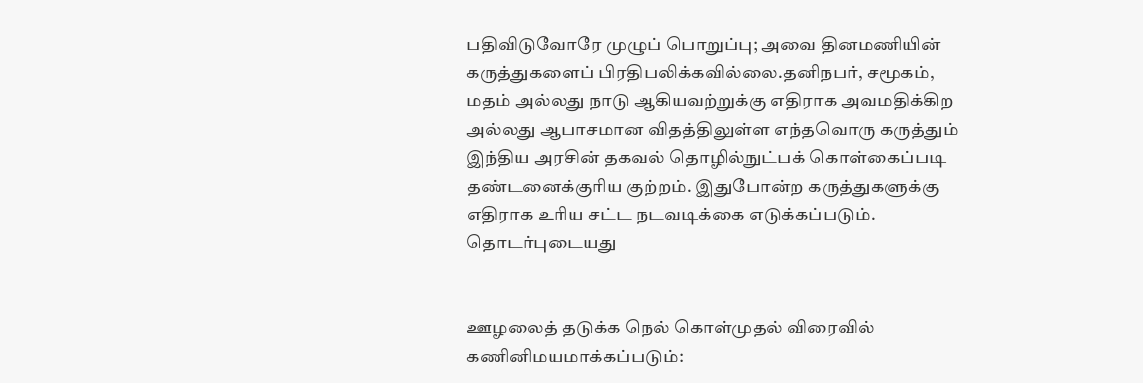பதிவிடுவோரே முழுப் பொறுப்பு; அவை தினமணியின் கருத்துகளைப் பிரதிபலிக்கவில்லை.தனிநபர், சமூகம், மதம் அல்லது நாடு ஆகியவற்றுக்கு எதிராக அவமதிக்கிற அல்லது ஆபாசமான விதத்திலுள்ள எந்தவொரு கருத்தும் இந்திய அரசின் தகவல் தொழில்நுட்பக் கொள்கைப்படி தண்டனைக்குரிய குற்றம். இதுபோன்ற கருத்துகளுக்கு எதிராக உரிய சட்ட நடவடிக்கை எடுக்கப்படும்.
தொடர்புடையது


ஊழலைத் தடுக்க நெல் கொள்முதல் விரைவில் கணினிமயமாக்கப்படும்: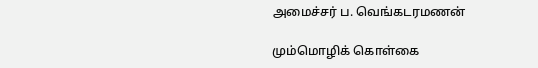அமைச்சர் ப. வெங்கடரமணன்

மும்மொழிக் கொள்கை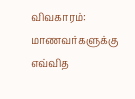விவகாரம்: மாணவர்களுக்கு எவ்வித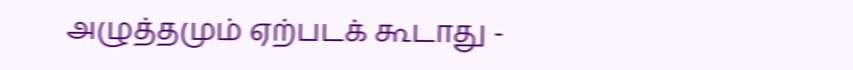அழுத்தமும் ஏற்படக் கூடாது -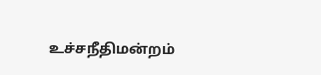உச்சநீதிமன்றம்